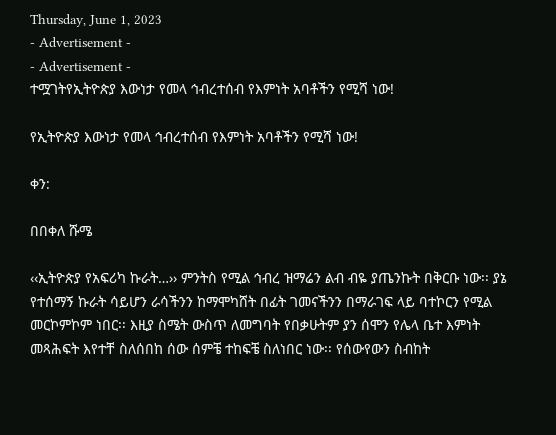Thursday, June 1, 2023
- Advertisement -
- Advertisement -
ተሟገትየኢትዮጵያ እውነታ የመላ ኅብረተሰብ የእምነት አባቶችን የሚሻ ነው!

የኢትዮጵያ እውነታ የመላ ኅብረተሰብ የእምነት አባቶችን የሚሻ ነው!

ቀን:

በበቀለ ሹሜ

‹‹ኢትዮጵያ የአፍሪካ ኩራት…›› ምንትስ የሚል ኅብረ ዝማሬን ልብ ብዬ ያጤንኩት በቅርቡ ነው፡፡ ያኔ የተሰማኝ ኩራት ሳይሆን ራሳችንን ከማሞካሸት በፊት ገመናችንን በማራገፍ ላይ ባተኮርን የሚል መርኮምኮም ነበር፡፡ እዚያ ስሜት ውስጥ ለመግባት የበቃሁትም ያን ሰሞን የሌላ ቤተ እምነት መጻሕፍት እየተቸ ስለሰበከ ሰው ሰምቼ ተከፍቼ ስለነበር ነው፡፡ የሰውየውን ስብከት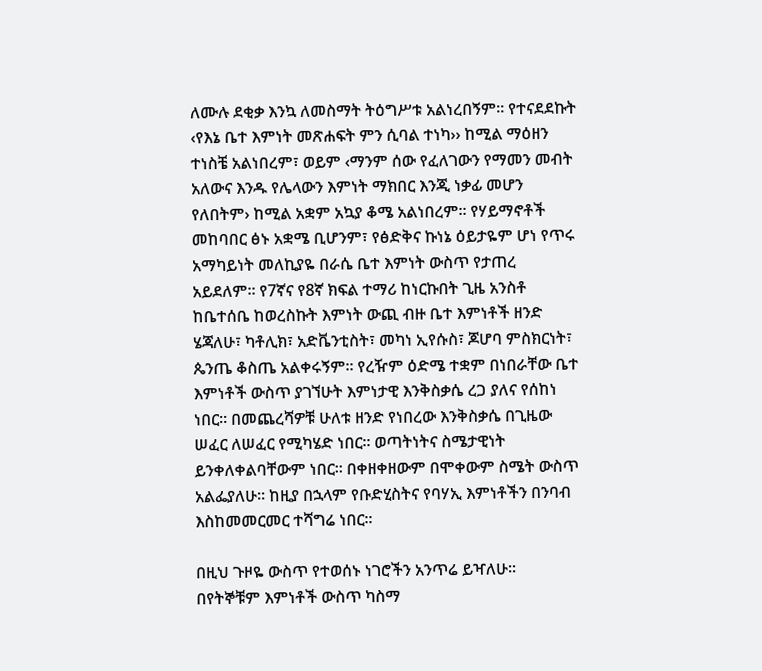ለሙሉ ደቂቃ እንኳ ለመስማት ትዕግሥቱ አልነረበኝም፡፡ የተናደደኩት ‹የእኔ ቤተ እምነት መጽሐፍት ምን ሲባል ተነካ›› ከሚል ማዕዘን ተነስቼ አልነበረም፣ ወይም ‹ማንም ሰው የፈለገውን የማመን መብት አለውና እንዱ የሌላውን እምነት ማክበር እንጂ ነቃፊ መሆን የለበትም› ከሚል አቋም አኳያ ቆሜ አልነበረም፡፡ የሃይማኖቶች መከባበር ፅኑ አቋሜ ቢሆንም፣ የፅድቅና ኩነኔ ዕይታዬም ሆነ የጥሩ አማካይነት መለኪያዬ በራሴ ቤተ እምነት ውስጥ የታጠረ አይደለም፡፡ የ7ኛና የ8ኛ ክፍል ተማሪ ከነርኩበት ጊዜ አንስቶ ከቤተሰቤ ከወረስኩት እምነት ውጪ ብዙ ቤተ እምነቶች ዘንድ ሄጃለሁ፣ ካቶሊክ፣ አድቬንቲስት፣ መካነ ኢየሱስ፣ ጆሆባ ምስክርነት፣ ጴንጤ ቆስጤ አልቀሩኝም፡፡ የረዥም ዕድሜ ተቋም በነበራቸው ቤተ እምነቶች ውስጥ ያገኘሁት እምነታዊ እንቅስቃሴ ረጋ ያለና የሰከነ ነበር፡፡ በመጨረሻዎቹ ሁለቱ ዘንድ የነበረው እንቅስቃሴ በጊዜው ሠፈር ለሠፈር የሚካሄድ ነበር፡፡ ወጣትነትና ስሜታዊነት ይንቀለቀልባቸውም ነበር፡፡ በቀዘቀዘውም በሞቀውም ስሜት ውስጥ አልፌያለሁ፡፡ ከዚያ በኋላም የቡድሂስትና የባሃኢ እምነቶችን በንባብ እስከመመርመር ተሻግሬ ነበር፡፡

በዚህ ጉዞዬ ውስጥ የተወሰኑ ነገሮችን አንጥሬ ይዣለሁ፡፡ በየትኞቹም እምነቶች ውስጥ ካስማ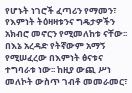የሆኑት ነገሮች ፈጣሪን የማመን፣ የእምነት ትዕዛዛቱንና ግዴታዎችን አክብሮ መኖርን የሚመለከቱ ናቸው፡፡ በእኔ አረዳድ የትኛውም አማኝ የሚሠፈረው በእምነት ፅናቱና ተግባራቱ ነው፡፡ ከዚያ ውጪ ሥነ መለኮት ውስጥ ገብቶ መመራመር፣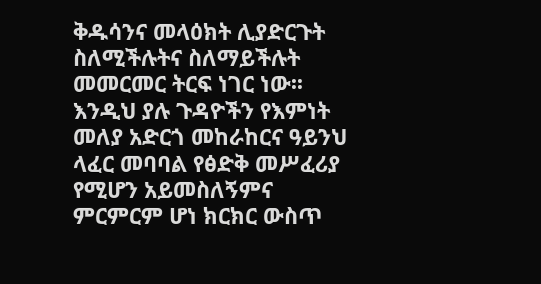ቅዱሳንና መላዕክት ሊያድርጉት ስለሚችሉትና ስለማይችሉት መመርመር ትርፍ ነገር ነው፡፡ እንዲህ ያሉ ጉዳዮችን የእምነት መለያ አድርጎ መከራከርና ዓይንህ ላፈር መባባል የፅድቅ መሥፈሪያ የሚሆን አይመስለኝምና ምርምርም ሆነ ክርክር ውስጥ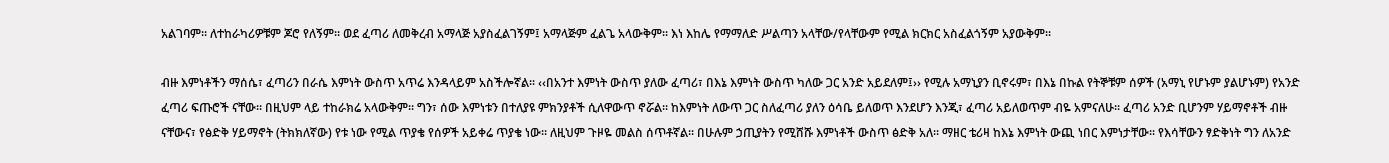አልገባም፡፡ ለተከራካሪዎቹም ጆሮ የለኝም፡፡ ወደ ፈጣሪ ለመቅረብ አማላጅ አያስፈልገኝም፤ አማላጅም ፈልጌ አላውቅም፡፡ እነ እከሌ የማማለድ ሥልጣን አላቸው/የላቸውም የሚል ክርክር አስፈልጎኝም አያውቅም፡፡

ብዙ እምነቶችን ማሰሴ፣ ፈጣሪን በራሴ እምነት ውስጥ አጥሬ እንዳላይም አስችሎኛል፡፡ ‹‹በአንተ እምነት ውስጥ ያለው ፈጣሪ፣ በእኔ እምነት ውስጥ ካለው ጋር አንድ አይደለም፤›› የሚሉ አማኒያን ቢኖሩም፣ በእኔ በኩል የትኞቹም ሰዎች (አማኒ የሆኑም ያልሆኑም) የአንድ ፈጣሪ ፍጡሮች ናቸው፡፡ በዚህም ላይ ተከራክሬ አላውቅም፡፡ ግን፣ ሰው እምነቱን በተለያዩ ምክንያቶች ሲለዋውጥ ኖሯል፡፡ ከእምነት ለውጥ ጋር ስለፈጣሪ ያለን ዕሳቤ ይለወጥ እንደሆን እንጂ፣ ፈጣሪ አይለወጥም ብዬ አምናለሁ፡፡ ፈጣሪ አንድ ቢሆንም ሃይማኖቶች ብዙ ናቸውና፣ የፅድቅ ሃይማኖት (ትክክለኛው) የቱ ነው የሚል ጥያቄ የሰዎች አይቀሬ ጥያቄ ነው፡፡ ለዚህም ጉዞዬ መልስ ሰጥቶኛል፡፡ በሁሉም ኃጢያትን የሚሸሹ እምነቶች ውስጥ ፅድቅ አለ፡፡ ማዘር ቴሪዛ ከእኔ እምነት ውጪ ነበር እምነታቸው፡፡ የእሳቸውን ፃድቅነት ግን ለአንድ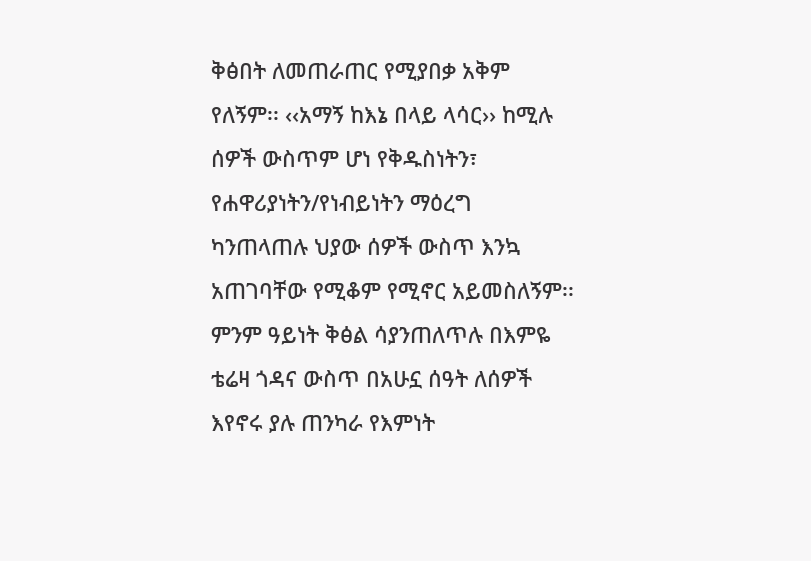ቅፅበት ለመጠራጠር የሚያበቃ አቅም የለኝም፡፡ ‹‹አማኝ ከእኔ በላይ ላሳር›› ከሚሉ ሰዎች ውስጥም ሆነ የቅዱስነትን፣ የሐዋሪያነትን/የነብይነትን ማዕረግ ካንጠላጠሉ ህያው ሰዎች ውስጥ እንኳ አጠገባቸው የሚቆም የሚኖር አይመስለኝም፡፡ ምንም ዓይነት ቅፅል ሳያንጠለጥሉ በእምዬ ቴሬዛ ጎዳና ውስጥ በአሁኗ ሰዓት ለሰዎች እየኖሩ ያሉ ጠንካራ የእምነት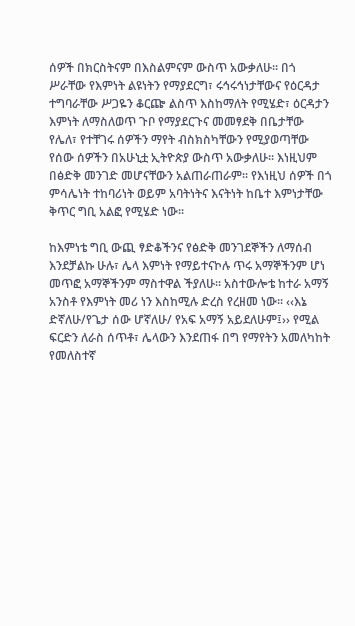ሰዎች በክርስትናም በእስልምናም ውስጥ አውቃለሁ፡፡ በጎ ሥራቸው የእምነት ልዩነትን የማያደርግ፣ ሩኅሩኅነታቸውና የዕርዳታ ተግባራቸው ሥጋዬን ቆርጬ ልስጥ እስከማለት የሚሄድ፣ ዕርዳታን እምነት ለማስለወጥ ጉቦ የማያደርጉና መመፃደቅ በቤታቸው የሌለ፣ የተቸገሩ ሰዎችን ማየት ብስክስካቸውን የሚያወጣቸው የሰው ሰዎችን በአሁኒቷ ኢትዮጵያ ውስጥ አውቃለሁ፡፡ እነዚህም በፅድቅ መንገድ መሆናቸውን አልጠራጠራም፡፡ የእነዚህ ሰዎች በጎ ምሳሌነት ተከባሪነት ወይም አባትነትና እናትነት ከቤተ እምነታቸው ቅጥር ግቢ አልፎ የሚሄድ ነው፡፡

ከእምነቴ ግቢ ውጪ ፃድቆችንና የፅድቅ መንገደኞችን ለማሰብ እንደቻልኩ ሁሉ፣ ሌላ እምነት የማይተናኮሉ ጥሩ አማኞችንም ሆነ መጥፎ አማኞችንም ማስተዋል ችያለሁ፡፡ አስተውሎቴ ከተራ አማኝ አንስቶ የእምነት መሪ ነን እስከሚሉ ድረስ የረዘመ ነው፡፡ ‹‹እኔ ድኛለሁ/የጌታ ሰው ሆኛለሁ/ የአፍ አማኝ አይደለሁም፤›› የሚል ፍርድን ለራስ ሰጥቶ፣ ሌላውን እንደጠፋ በግ የማየትን አመለካከት የመለስተኛ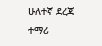ሁለተኛ ደረጃ ተማሪ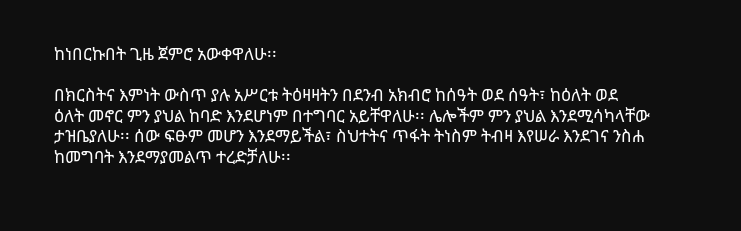ከነበርኩበት ጊዜ ጀምሮ አውቀዋለሁ፡፡

በክርስትና እምነት ውስጥ ያሉ አሥርቱ ትዕዛዛትን በደንብ አክብሮ ከሰዓት ወደ ሰዓት፣ ከዕለት ወደ ዕለት መኖር ምን ያህል ከባድ እንደሆነም በተግባር አይቸዋለሁ፡፡ ሌሎችም ምን ያህል እንደሚሳካላቸው ታዝቤያለሁ፡፡ ሰው ፍፁም መሆን እንደማይችል፣ ስህተትና ጥፋት ትነስም ትብዛ እየሠራ እንደገና ንስሐ ከመግባት እንደማያመልጥ ተረድቻለሁ፡፡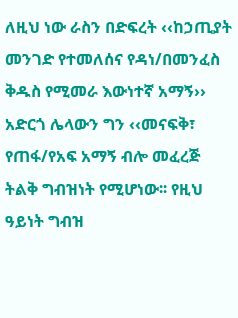ለዚህ ነው ራስን በድፍረት ‹‹ከኃጢያት መንገድ የተመለሰና የዳነ/በመንፈስ ቅዱስ የሚመራ እውነተኛ አማኝ›› አድርጎ ሌላውን ግን ‹‹መናፍቅ፣ የጠፋ/የአፍ አማኝ ብሎ መፈረጅ ትልቅ ግብዝነት የሚሆነው፡፡ የዚህ ዓይነት ግብዝ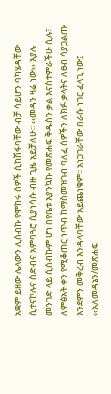አቋም ይዘው ሌላውን ሊሰብኩ የሞከሩ ሰዎች ሲከሽፋባቸው ብቻ ሳይሆን ባካሄዳቸው ሲተናኮሉና ስድብና አምባጓሮ ሲያነሳሱ ብዙ ጊዜ አይቻለሁ፡፡ ‹‹መዳን ዛሬ ነው›› እያሉ መንገድ ላይ ሲሰብኩም ሆነ በየቤቱ እያንኳኩ የመጽሐፍ ቅዱስን ቃል እናስተምራችሁ ሲሉ፣ ለምፅአት ቀን የሚቆጠር ነጥብ ከማስመዝገብ ባለፈ ሰዎችን ለክፉ ቃላትና ለፀብ ሳያጋልጡ እንደምን መቅረብ እንዳላባቸው አይጨነቁም፡፡ አነጋገራቸው በራሱ ነገር ፈላጊ ነው፤ ‹‹አለመዳኔን/መጽሐፍ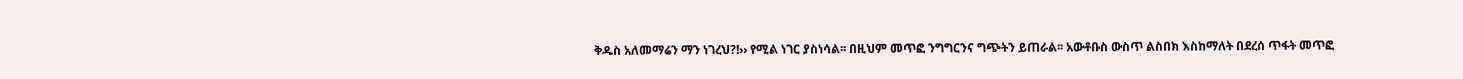ቅዱስ አለመማሬን ማን ነገረህ?!›› የሚል ነገር ያስነሳል፡፡ በዚህም መጥፎ ንግግርንና ግጭትን ይጠራል፡፡ አውቶቡስ ውስጥ ልስበክ እስከማለት በደረሰ ጥፋት መጥፎ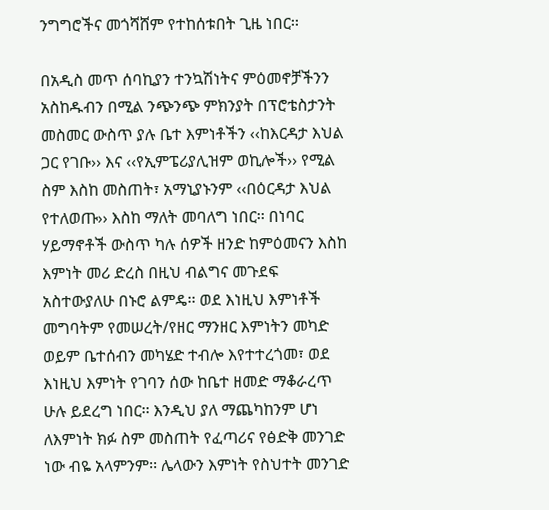ንግግሮችና መጎሻሸም የተከሰቱበት ጊዜ ነበር፡፡

በአዲስ መጥ ሰባኪያን ተንኳሽነትና ምዕመኖቻችንን አስከዱብን በሚል ንጭንጭ ምክንያት በፕሮቴስታንት መስመር ውስጥ ያሉ ቤተ እምነቶችን ‹‹ከእርዳታ እህል ጋር የገቡ›› እና ‹‹የኢምፔሪያሊዝም ወኪሎች›› የሚል ስም እስከ መስጠት፣ አማኒያኑንም ‹‹በዕርዳታ እህል የተለወጡ›› እስከ ማለት መባለግ ነበር፡፡ በነባር ሃይማኖቶች ውስጥ ካሉ ሰዎች ዘንድ ከምዕመናን እስከ እምነት መሪ ድረስ በዚህ ብልግና መጉደፍ አስተውያለሁ በኑሮ ልምዴ፡፡ ወደ እነዚህ እምነቶች መግባትም የመሠረት/የዘር ማንዘር እምነትን መካድ ወይም ቤተሰብን መካሄድ ተብሎ እየተተረጎመ፣ ወደ እነዚህ እምነት የገባን ሰው ከቤተ ዘመድ ማቆራረጥ ሁሉ ይደረግ ነበር፡፡ እንዲህ ያለ ማጨካከንም ሆነ ለእምነት ክፉ ስም መስጠት የፈጣሪና የፅድቅ መንገድ ነው ብዬ አላምንም፡፡ ሌላውን እምነት የስህተት መንገድ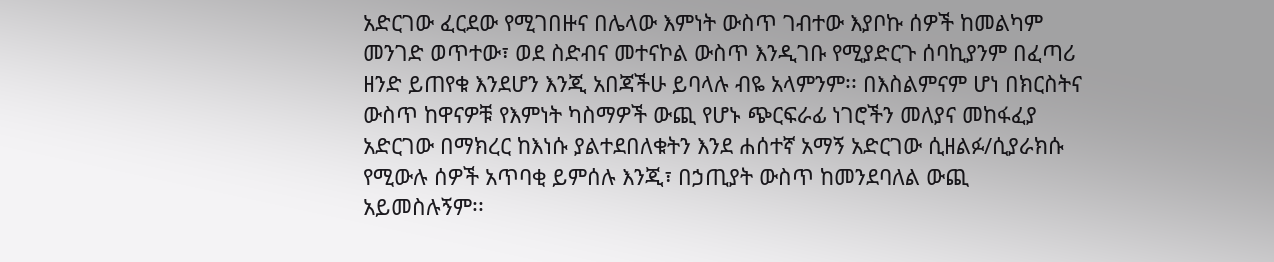አድርገው ፈርደው የሚገበዙና በሌላው እምነት ውስጥ ገብተው እያቦኩ ሰዎች ከመልካም መንገድ ወጥተው፣ ወደ ስድብና መተናኮል ውስጥ እንዲገቡ የሚያድርጉ ሰባኪያንም በፈጣሪ ዘንድ ይጠየቁ እንደሆን እንጂ አበጃችሁ ይባላሉ ብዬ አላምንም፡፡ በእስልምናም ሆነ በክርስትና ውስጥ ከዋናዎቹ የእምነት ካስማዎች ውጪ የሆኑ ጭርፍራፊ ነገሮችን መለያና መከፋፈያ አድርገው በማክረር ከእነሱ ያልተደበለቁትን እንደ ሐሰተኛ አማኝ አድርገው ሲዘልፉ/ሲያራክሱ የሚውሉ ሰዎች አጥባቂ ይምሰሉ እንጂ፣ በኃጢያት ውስጥ ከመንደባለል ውጪ አይመስሉኝም፡፡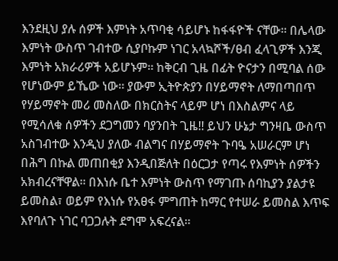እንደዚህ ያሉ ሰዎች እምነት አጥባቂ ሳይሆኑ ከፋፋዮች ናቸው፡፡ በሌላው እምነት ውስጥ ገብተው ሲያቦኩም ነገር አላኳሾች/ፀብ ፈላጊዎች እንጂ እምነት አክራሪዎች አይሆኑም፡፡ ከቅርብ ጊዜ በፊት ዮናታን በሚባል ሰው የሆነውም ይኼው ነው፡፡ ያውም ኢትዮጵያን በሃይማኖት ለማበጣበጥ የሃይማኖት መሪ መስለው በክርስትና ላይም ሆነ በእስልምና ላይ የሚሳለቁ ሰዎችን ደጋግመን ባያንበት ጊዜ!! ይህን ሁኔታ ግንዛቤ ውስጥ አስገብተው እንዲህ ያለው ብልግና በሃይማኖት ጉባዔ አሠራርም ሆነ በሕግ በኩል መጠበቂያ እንዲበጅለት በዕርጋታ የጣሩ የእምነት ሰዎችን አክብረናቸዋል፡፡ በእነሱ ቤተ እምነት ውስጥ የማገጡ ሰባኪያን ያልታዩ ይመስል፣ ወይም የእነሱ የአፀፋ ምግጠት ከማር የተሠራ ይመስል እጥፍ እየባለጉ ነገር ባጋጋሉት ደግሞ አፍረናል፡፡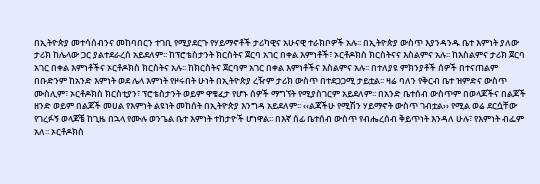በኢትዮጵያ መተሳሰብንና መከባበርን ተገቢ የሚያደርጉ የሃይማኖቶች ታሪካዊና አሁናዊ ተራክቦዎች አሉ፡፡ በኢትዮጵያ ውስጥ እያንዳንዱ ቤተ እምነት ያለው ታሪክ ከሌላው ጋር ያልተደራረሰ አይደለም፡፡ ከፕሮቴስታንት ክርስትና ጀርባ አገር በቀል እምነቶች፣ ኦርቶዶክስ ክርስትናና እስልምና አሉ፡፡ ከእስልምና ታሪክ ጀርባ አገር በቀል እምነቶችና ኦርቶዶክስ ክርስትና አሉ፡፡ ከክርስትና ጀርባም አገር በቀል እምነቶችና እስልምና አሉ፡፡ በተለያዩ ምክንያቶች ሰዎች በተናጠልም በቡድንም ከአንድ እምነት ወደ ሌላ እምነት የዞሩበት ሁነት በኢትዮጵያ ረዥም ታሪክ ውስጥ በተደጋጋሚ ታይቷል፡፡ ዛሬ ባለን የቅርብ ቤተ ዝምድና ውስጥ ሙስሊም፣ ኦርቶዶክስ ክርስቲያን፣ ፕሮቴስታንት ወይም ዋቄፈታ የሆኑ ሰዎች ማግኘት የሚያስገርም አይደለም፡፡ በአንድ ቤተሰብ ውስጥም በወላጆችና በልጆች ዘንድ ወይም በልጆች መሀል የእምነት ልዩነት መከሰት በኢትዮጵያ እንግዳ አይደለም፡፡ ‹‹ልጃችሁ የሚሽን ሃይማኖት ውስጥ ገብቷል›› የሚል ወሬ ደርሷቸው የገረፉኝ ወላጆቼ ከጊዜ በኋላ የሙሉ ወንጌል ቤተ እምነት ተከታዮች ሆነዋል፡፡ በእኛ ሰፊ ቤተሰብ ውስጥ የብሔረሰብ ቅይጥነት እንዳለ ሁሉ፣ የእምነት ብፌም አለ፡፡ ኦርቶዶክስ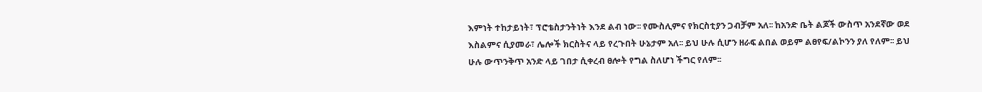እምነት ተከታይነት፣ ፕሮቴስታንትነት እንደ ልብ ነው፡፡ የሙስሊምና የክርስቲያን ጋብቻም አለ፡፡ ከአንድ ቤት ልጆች ውስጥ አንደኛው ወደ እስልምና ሲያመራ፣ ሌሎች ክርስትና ላይ የረጉበት ሁኔታም አለ፡፡ ይህ ሁሉ ሲሆን ዘራፍ ልበል ወይም ልፀየፍ/ልኮንን ያለ የለም፡፡ ይህ ሁሉ ውጥንቅጥ አንድ ላይ ገበታ ሲቀረብ ፀሎት የግል ስለሆነ ችግር የለም፡፡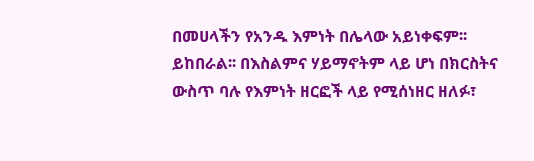በመሀላችን የአንዱ እምነት በሌላው አይነቀፍም፡፡ ይከበራል፡፡ በእስልምና ሃይማኖትም ላይ ሆነ በክርስትና ውስጥ ባሉ የእምነት ዘርፎች ላይ የሚሰነዘር ዘለፉ፣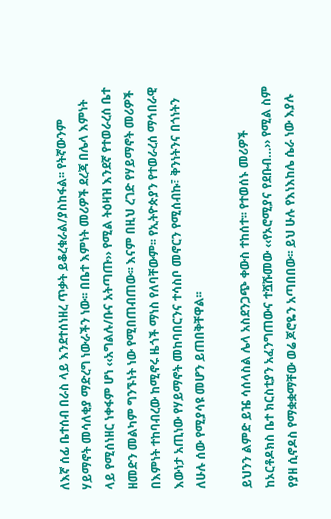ለእኛ ሰፊ ቤተሰብ በራስ ላይ እንደተሰነዘረ ጥቃት ይቆረቁራል/ያስከፋል፡፡ የትኛውንም ሃይማኖት መሳለቂያ ማድረግ ነውራችን ነው፡፡ በቤተ እምነት መሪዎች ደረጃ በሌላ እምነት ላይ የሚሰነዘር ነቀፋም ሆነ ‹‹አግልሉ/ቡና አትጣጡ›› የሚል ትዕዛዝ እንደኛ የተወራረሰ ቤተ ዘመድን መልካም ግንኙነት ነው የሚበጠብጠው፡፡ እናም በዚህ ረገድ የሃይማኖት መሪዎች በእምነት ተከባብረው ከሚኖሩ ዜጎች ማነስ የለባቸውም፡፡ የኢትዮጵያን የተወራረሰ ማኅበራዊ እውነታ አጢነው የሃይማኖት መከባበርንና ተሳስቦ መኖርን የሚሰብኩ፣ ቅንነትንና በጎነትን ለሁሉ ሰው የሚያሳዩ መሆን ይጠበቅቸዋል፡፡

ይህንን ልምድ ይዤ ሳሰላስል ሌላ አስደንጋጭ ቀውስ ተከሰተ፡፡ የተወሰኑ መሪዎች ከኦርቶዶክስ ቤተ ክርስቲያን አፈንግጠውና ተሿሹመው ‹‹የኦሮሚያና የደቡብ…›› የሚል ስም የያዘ ሲኖዶስ የማቋቋማቸው ወሬ ጆሮዬን አጣበበው፡፡ ይህ ሁሉ የእነእከሌ ሴራ ነው እያሉ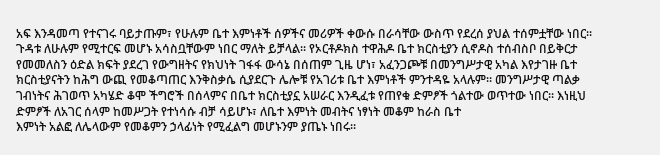አፍ እንዳመጣ የተናገሩ ባይታጡም፣ የሁሉም ቤተ እምነቶች ሰዎችና መሪዎች ቀውሱ በራሳቸው ውስጥ የደረሰ ያህል ተሰምቷቸው ነበር፡፡ ጉዳቱ ለሁሉም የሚተርፍ መሆኑ አሳስቧቸውም ነበር ማለት ይቻላል፡፡ የኦርቶዶክስ ተዋሕዶ ቤተ ክርስቲያን ሲኖዶስ ተሰብስቦ በይቅርታ የመመለስን ዕድል ክፍት ያደረገ የውግዘትና የክህነት ገፋፋ ውሳኔ በሰጠም ጊዜ ሆነ፣ አፈንጋጮቹ በመንግሥታዊ አካል እየታገዙ ቤተ ክርስቲያናትን ከሕግ ውጪ የመቆጣጠር እንቅስቃሴ ሲያደርጉ ሌሎቹ የአገሪቱ ቤተ እምነቶች ምንተዳዬ አላሉም፡፡ መንግሥታዊ ጣልቃ ገብነትና ሕገወጥ አካሄድ ቆሞ ችግሮች በሰላምና በቤተ ክርስቲያኗ አሠራር እንዲፈቱ የጠየቁ ድምፆች ጎልተው ወጥተው ነበር፡፡ እነዚህ ድምፆች ለአገር ሰላም ከመሥጋት የተነሳሱ ብቻ ሳይሆኑ፣ ለቤተ እምነት መብትና ነፃነት መቆም ከራስ ቤተ                                                                                                                      እምነት አልፎ ለሌላውም የመቆምን ኃላፊነት የሚፈልግ መሆኑንም ያጤኑ ነበሩ፡፡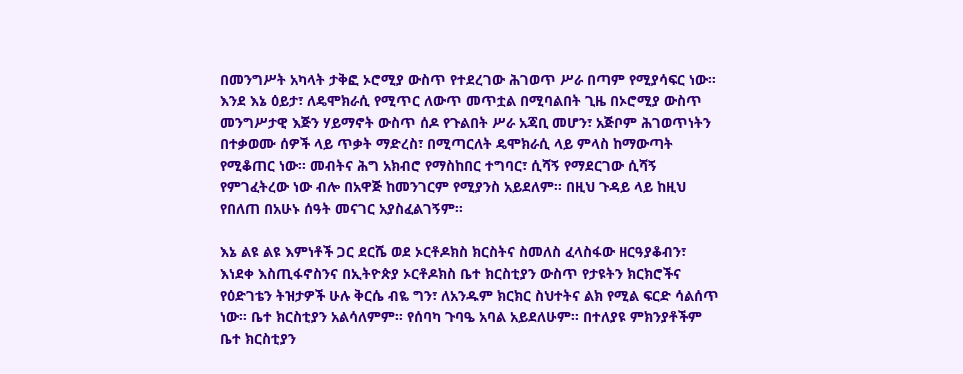በመንግሥት አካላት ታቅፎ ኦሮሚያ ውስጥ የተደረገው ሕገወጥ ሥራ በጣም የሚያሳፍር ነው፡፡ እንደ እኔ ዕይታ፣ ለዴሞክራሲ የሚጥር ለውጥ መጥቷል በሚባልበት ጊዜ በኦሮሚያ ውስጥ መንግሥታዊ እጅን ሃይማኖት ውስጥ ሰዶ የጉልበት ሥራ አጃቢ መሆን፣ አጅቦም ሕገወጥነትን በተቃወሙ ሰዎች ላይ ጥቃት ማድረስ፣ በሚጣርለት ዴሞክራሲ ላይ ምላስ ከማውጣት የሚቆጠር ነው፡፡ መብትና ሕግ አክብሮ የማስከበር ተግባር፣ ሲሻኝ የማደርገው ሲሻኝ የምገፈትረው ነው ብሎ በአዋጅ ከመንገርም የሚያንስ አይደለም፡፡ በዚህ ጉዳይ ላይ ከዚህ የበለጠ በአሁኑ ሰዓት መናገር አያስፈልገኝም፡፡

እኔ ልዩ ልዩ እምነቶች ጋር ደርሼ ወደ ኦርቶዶክስ ክርስትና ስመለስ ፈላስፋው ዘርዓያቆብን፣ እነደቀ እስጢፋኖስንና በኢትዮጵያ ኦርቶዶክስ ቤተ ክርስቲያን ውስጥ የታዩትን ክርክሮችና የዕድገቴን ትዝታዎች ሁሉ ቅርሴ ብዬ ግን፣ ለአንዱም ክርክር ስህተትና ልክ የሚል ፍርድ ሳልሰጥ ነው፡፡ ቤተ ክርስቲያን አልሳለምም፡፡ የሰባካ ጉባዔ አባል አይደለሁም፡፡ በተለያዩ ምክንያቶችም ቤተ ክርስቲያን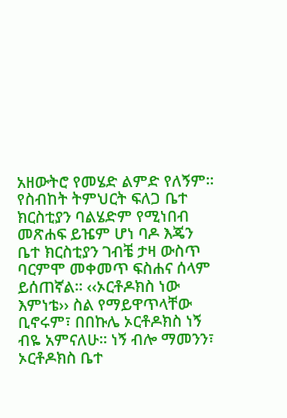አዘውትሮ የመሄድ ልምድ የለኝም፡፡ የስብከት ትምህርት ፍለጋ ቤተ ክርስቲያን ባልሄድም የሚነበብ መጽሐፍ ይዤም ሆነ ባዶ እጄን ቤተ ክርስቲያን ገብቼ ታዛ ውስጥ ባርምሞ መቀመጥ ፍስሐና ሰላም ይሰጠኛል፡፡ ‹‹ኦርቶዶክስ ነው እምነቴ›› ስል የማይዋጥላቸው ቢኖሩም፣ በበኩሌ ኦርቶዶክስ ነኝ ብዬ አምናለሁ፡፡ ነኝ ብሎ ማመንን፣ ኦርቶዶክስ ቤተ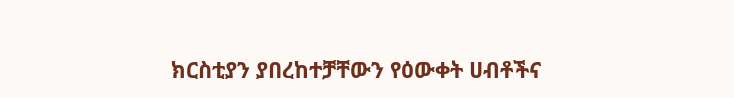ክርስቲያን ያበረከተቻቸውን የዕውቀት ሀብቶችና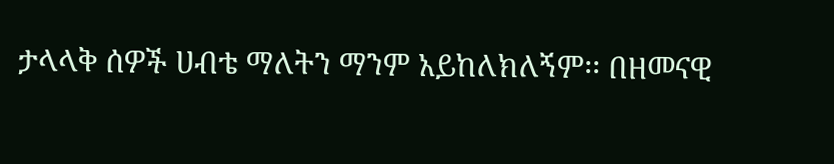ታላላቅ ሰዎች ሀብቴ ማለትን ማንም አይከለክለኝም፡፡ በዘመናዊ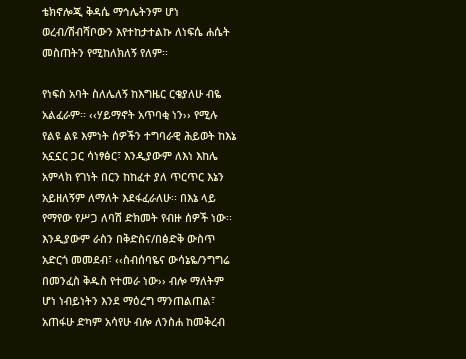ቴክኖሎጂ ቅዳሴ ማኅሌትንም ሆነ ወረብ/ሽብሻቦውን እየተከታተልኩ ለነፍሴ ሐሴት መስጠትን የሚከለክለኝ የለም፡፡

የነፍስ አባት ስለሌለኝ ከእግዜር ርቄያለሁ ብዬ አልፈራም፡፡ ‹‹ሃይማኖት አጥባቂ ነን›› የሚሉ የልዩ ልዩ እምነት ሰዎችን ተግባራዊ ሕይወት ከእኔ አኗኗር ጋር ሳነፃፅር፣ እንዲያውም ለእነ እከሌ አምላክ የገነት በርን ከከፈተ ያለ ጥርጥር እኔን አይዘለኝም ለማለት እደፋፈራለሁ፡፡ በእኔ ላይ የማየው የሥጋ ለባሽ ድክመት የብዙ ሰዎች ነው፡፡ እንዲያውም ራስን በቅድስና/በፅድቅ ውስጥ አድርጎ መመደብ፣ ‹‹ስብሰባዬና ውሳኔዬ/ንግግሬ በመንፈስ ቅዱስ የተመራ ነው›› ብሎ ማለትም ሆነ ነብይነትን እንደ ማዕረግ ማንጠልጠል፣ አጠፋሁ ድካም አሳየሁ ብሎ ለንስሐ ከመቅረብ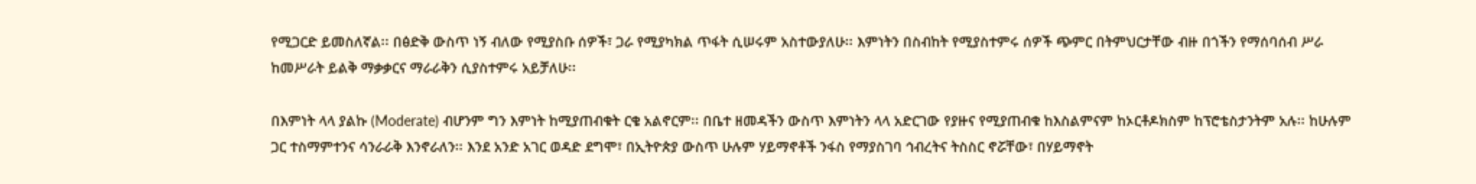የሚጋርድ ይመስለኛል፡፡ በፅድቅ ውስጥ ነኝ ብለው የሚያስቡ ሰዎች፣ ጋራ የሚያካክል ጥፋት ሲሠሩም አስተውያለሁ፡፡ እምነትን በስብከት የሚያስተምሩ ሰዎች ጭምር በትምህርታቸው ብዙ በጎችን የማሰባሰብ ሥራ ከመሥራት ይልቅ ማቃቃርና ማራራቅን ሲያስተምሩ አይቻለሁ፡፡

በእምነት ላላ ያልኩ (Moderate) ብሆንም ግን እምነት ከሚያጠብቁት ርቄ አልኖርም፡፡ በቤተ ዘመዳችን ውስጥ እምነትን ላላ አድርገው የያዙና የሚያጠብቁ ከእስልምናም ከኦርቶዶክስም ከፕሮቴስታንትም አሉ፡፡ ከሁሉም ጋር ተስማምተንና ሳንራራቅ እንኖራለን፡፡ እንደ አንድ አገር ወዳድ ደግሞ፣ በኢትዮጵያ ውስጥ ሁሉም ሃይማኖቶች ንፋስ የማያስገባ ኅብረትና ትስስር ኖሯቸው፣ በሃይማኖት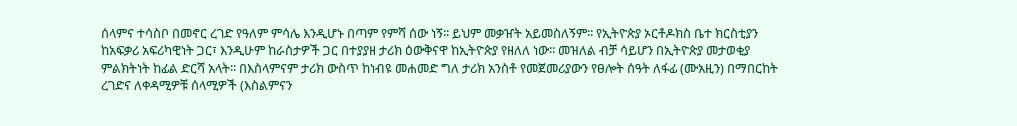ሰላምና ተሳስቦ በመኖር ረገድ የዓለም ምሳሌ እንዲሆኑ በጣም የምሻ ሰው ነኝ፡፡ ይህም መቃዠት አይመስለኝም፡፡ የኢትዮጵያ ኦርቶዶክስ ቤተ ክርስቲያን ከአፍቃሪ አፍሪካዊነት ጋር፣ እንዲሁም ከራስታዎች ጋር በተያያዘ ታሪክ ዕውቅናዋ ከኢትዮጵያ የዘለለ ነው፡፡ መዝለል ብቻ ሳይሆን በኢትዮጵያ መታወቂያ ምልክትነት ከፊል ድርሻ አላት፡፡ በእስላምናም ታሪክ ውስጥ ከነብዩ መሐመድ ግለ ታሪክ አንስቶ የመጀመሪያውን የፀሎት ሰዓት ለፋፊ (ሙአዚን) በማበርከት ረገድና ለቀዳሚዎቹ ሰላሚዎች (እስልምናን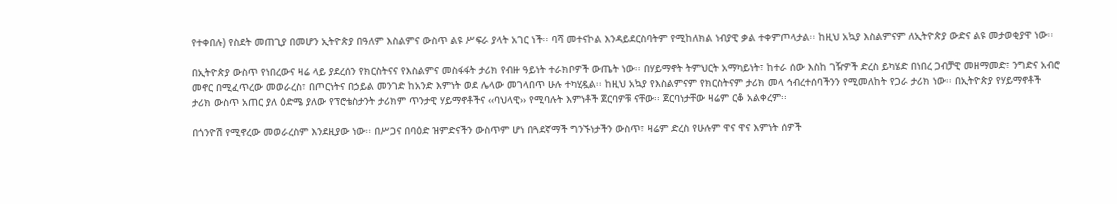የተቀበሉ) የስደት መጠጊያ በመሆን ኢትዮጵያ በዓለም እስልምና ውስጥ ልዩ ሥፍራ ያላት አገር ነች፡፡ ባሻ መተናኮል እንዳይደርስባትም የሚከለክል ነብያዊ ቃል ተቀምጦላታል፡፡ ከዚህ አኳያ እስልምናም ለኢትዮጵያ ውድና ልዩ መታወቂያዋ ነው፡፡

በኢትዮጵያ ውስጥ የነበረውና ዛሬ ላይ ያደረሰን የክርስትናና የእስልምና መስፋፋት ታሪክ የብዙ ዓይነት ተራክቦዎች ውጤት ነው፡፡ በሃይማኖት ትምህርት አማካይነት፣ ከተራ ሰው እስከ ገዥዎች ድረስ ይካሄድ በነበረ ጋብቻዊ መዘማመድ፣ ንግድና አብሮ መኖር በሚፈጥረው መወራረስ፣ በጦርነትና በኃይል መንገድ ከአንድ እምነት ወደ ሌላው መገላበጥ ሁሉ ተካሂዷል፡፡ ከዚህ አኳያ የእስልምናም የክርስትናም ታሪክ መላ ኅብረተሰባችንን የሚመለከት የጋራ ታሪክ ነው፡፡ በኢትዮጵያ የሃይማኖቶች ታሪክ ውስጥ አጠር ያለ ዕድሜ ያለው የፕሮቴስታንት ታሪክም ጥንታዊ ሃይማኖቶችና ‹‹ባህላዊ›› የሚባሉት እምነቶች ጀርባዎቹ ናቸው፡፡ ጀርባነታቸው ዛሬም ርቆ አልቀረም፡፡

በጎንዮሽ የሚኖረው መወራረስም እንደዚያው ነው፡፡ በሥጋና በባዕድ ዝምድናችን ውስጥም ሆነ በጓደኛማች ግንኙነታችን ውስጥ፣ ዛሬም ድረስ የሁሉም ዋና ዋና እምነት ሰዎች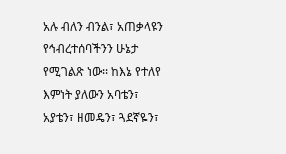አሉ ብለን ብንል፣ አጠቃላዩን የኅብረተሰባችንን ሁኔታ የሚገልጽ ነው፡፡ ከእኔ የተለየ እምነት ያለውን አባቴን፣ አያቴን፣ ዘመዴን፣ ጓደኛዬን፣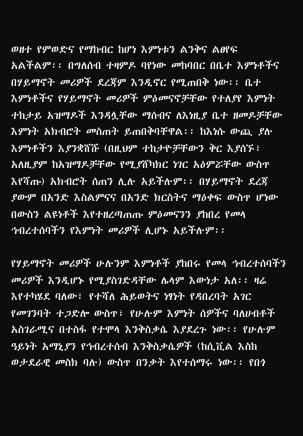ወዘተ የምወድና የማከብር ከሆነ እምነቱን ልንቅና ልፀየፍ አልችልም፡፡ በግለሰብ ተዛምዶ ባየነው መከባበር በቤተ እምነቶችና በሃይማኖት መሪዎች ደረጃም እንዲኖር የሚጠበቅ ነው፡፡ ቤተ እምነቶችና የሃይማኖት መሪዎች ምዕመናኖቻቸው የተለያየ እምነት ተከታይ አዝማዶች እንዳሏቸው ማሰብና ለእነዚያ ቤተ ዘመዶቻቸው እምነት አክብሮት መስጠት ይጠበቅባቸዋል፡፡ ከእነሱ ውጪ ያሉ እምነቶችን እያንቋሸሹ (በዚህም ተከታዮቻቸውን ቅር እያሰኙ፣ አለዚያም ከአዝማዶቻቸው የሚያሸካክር ነገር አዕምሯቸው ውስጥ እየሻጡ) አክብሮት ሰጠን ሊሉ አይችሉም፡፡ በሃይማኖት ደረጃ ያውም በአንድ እስልምናና በአንድ ክርስትና ማዕቀፍ ውስጥ ሆነው በውስን ልዩነቶች እየተዘረጣጠጡ ምዕመናንን ያከበረ የመላ ኅብረተሰባችን የእምነት መሪዎች ሊሆኑ አይችሉም፡፡

የሃይማኖት መሪዎች ሁሉንም እምነቶች ያከበሩ የመላ ኅብረተሰባችን መሪዎች እንዲሆኑ የሚያስገድዳቸው ሌላም እውነታ አለ፡፡ ዛሬ እየተካሄደ ባለው፣ የተሻለ ሕይወትና ነፃነት የዳበረባት አገር የመገንባት ተጋድሎ ውስጥ፣ የሁሉም እምነት ሰዎችና ባለሀብቶች አስገራሚና በተስፋ የተሞላ እንቅስቃሴ እያደረጉ ነው፡፡ የሁሉም ዓይነት አማኒያን የኅብረተሰብ እንቅስቃሴዎች (ከሲቪል እስከ ወታደራዊ መስክ ባሉ) ውስጥ በንቃት እየተሰማሩ ነው፡፡ የበጎ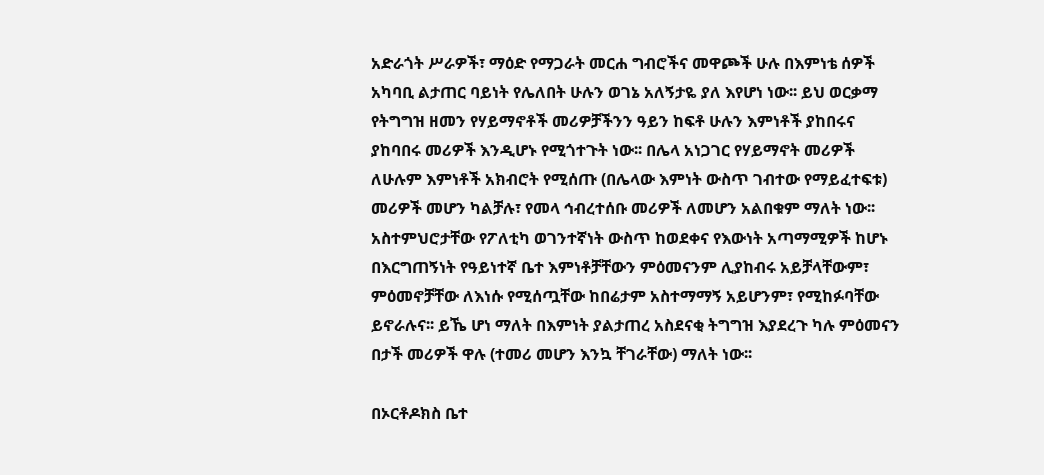አድራጎት ሥራዎች፣ ማዕድ የማጋራት መርሐ ግብሮችና መዋጮች ሁሉ በእምነቴ ሰዎች አካባቢ ልታጠር ባይነት የሌለበት ሁሉን ወገኔ አለኝታዬ ያለ እየሆነ ነው፡፡ ይህ ወርቃማ የትግግዝ ዘመን የሃይማኖቶች መሪዎቻችንን ዓይን ከፍቶ ሁሉን እምነቶች ያከበሩና ያከባበሩ መሪዎች እንዲሆኑ የሚጎተጉት ነው፡፡ በሌላ አነጋገር የሃይማኖት መሪዎች ለሁሉም እምነቶች አክብሮት የሚሰጡ (በሌላው እምነት ውስጥ ገብተው የማይፈተፍቱ) መሪዎች መሆን ካልቻሉ፣ የመላ ኅብረተሰቡ መሪዎች ለመሆን አልበቁም ማለት ነው፡፡ አስተምህሮታቸው የፖለቲካ ወገንተኛነት ውስጥ ከወደቀና የእውነት አጣማሚዎች ከሆኑ በእርግጠኝነት የዓይነተኛ ቤተ እምነቶቻቸውን ምዕመናንም ሊያከብሩ አይቻላቸውም፣ ምዕመኖቻቸው ለእነሱ የሚሰጧቸው ከበሬታም አስተማማኝ አይሆንም፣ የሚከፉባቸው ይኖራሉና፡፡ ይኼ ሆነ ማለት በእምነት ያልታጠረ አስደናቂ ትግግዝ እያደረጉ ካሉ ምዕመናን በታች መሪዎች ዋሉ (ተመሪ መሆን እንኳ ቸገራቸው) ማለት ነው፡፡

በኦርቶዶክስ ቤተ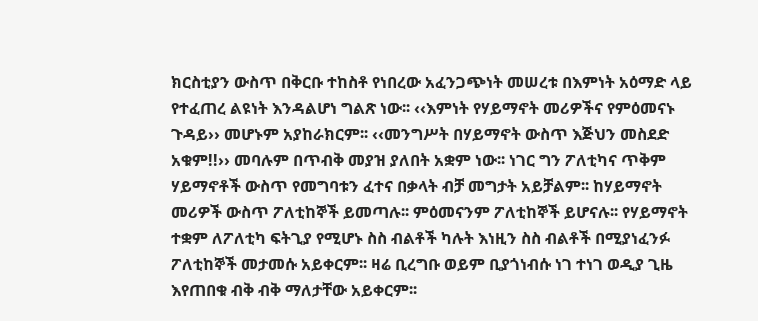ክርስቲያን ውስጥ በቅርቡ ተከስቶ የነበረው አፈንጋጭነት መሠረቱ በእምነት አዕማድ ላይ የተፈጠረ ልዩነት እንዳልሆነ ግልጽ ነው፡፡ ‹‹እምነት የሃይማኖት መሪዎችና የምዕመናኑ ጉዳይ›› መሆኑም አያከራክርም፡፡ ‹‹መንግሥት በሃይማኖት ውስጥ እጅህን መስደድ አቁም!!›› መባሉም በጥብቅ መያዝ ያለበት አቋም ነው፡፡ ነገር ግን ፖለቲካና ጥቅም ሃይማኖቶች ውስጥ የመግባቱን ፈተና በቃላት ብቻ መግታት አይቻልም፡፡ ከሃይማኖት መሪዎች ውስጥ ፖለቲከኞች ይመጣሉ፡፡ ምዕመናንም ፖለቲከኞች ይሆናሉ፡፡ የሃይማኖት ተቋም ለፖለቲካ ፍትጊያ የሚሆኑ ስስ ብልቶች ካሉት እነዚን ስስ ብልቶች በሚያነፈንፉ ፖለቲከኞች መታመሱ አይቀርም፡፡ ዛሬ ቢረግቡ ወይም ቢያጎነብሱ ነገ ተነገ ወዲያ ጊዜ እየጠበቁ ብቅ ብቅ ማለታቸው አይቀርም፡፡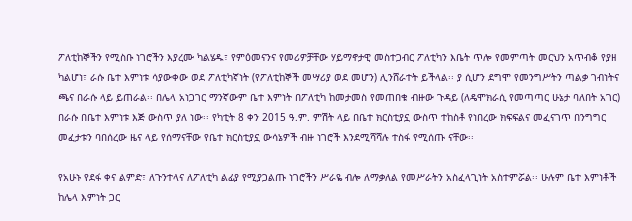ፖለቲከኞችን የሚስቡ ነገሮችን እያረሙ ካልሄዱ፣ የምዕመናንና የመሪዎቻቸው ሃይማኖታዊ መስተጋብር ፖለቲካን እቤት ጥሎ የመምጣት መርህን አጥብቆ የያዘ ካልሆነ፣ ራሱ ቤተ እምነቱ ሳያውቀው ወደ ፖለቲካኛነት (የፖለቲከኞች መሣሪያ ወደ መሆን) ሊንሸራተት ይችላል፡፡ ያ ሲሆን ደግሞ የመንግሥትን ጣልቃ ገብነትና ጫና በራሱ ላይ ይጠራል፡፡ በሌላ አነጋገር ማንኛውም ቤተ እምነት በፖለቲካ ከመታመስ የመጠበቁ ብዙው ጉዳይ (ለዴሞክራሲ የመጣጣር ሁኔታ ባለበት አገር) በራሱ በቤተ እምነቱ እጅ ውስጥ ያለ ነው፡፡ የካቲት 8 ቀን 2015 ዓ.ም. ምሽት ላይ በቤተ ክርስቲያኗ ውስጥ ተከስቶ የነበረው ክፍፍልና መፈናገጥ በንግግር መፈታቱን ባበሰረው ዜና ላይ የሰማናቸው የቤተ ክርስቲያኗ ውሳኔዎች ብዙ ነገሮች እንደሚሻሻሉ ተስፋ የሚሰጡ ናቸው፡፡

የአሁኑ የደፋ ቀና ልምድ፣ ለጉንተላና ለፖለቲካ ልፊያ የሚያጋልጡ ነገሮችን ሥራዬ ብሎ ለማቃለል የመሥራትን አስፈላጊነት አስተምሯል፡፡ ሁሉም ቤተ እምነቶች ከሌላ እምነት ጋር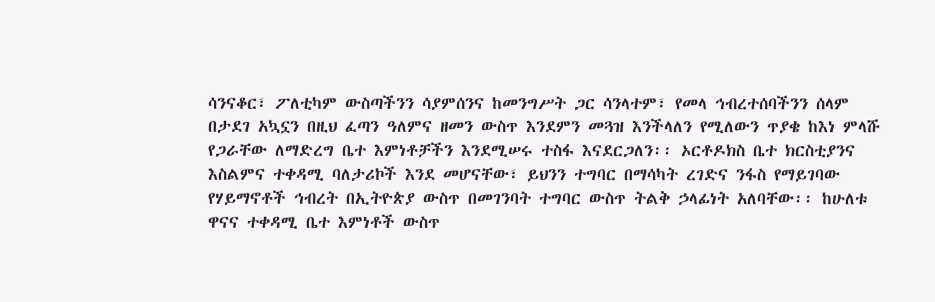ሳንናቆር፣ ፖለቲካም ውስጣችንን ሳያምሰንና ከመንግሥት ጋር ሳንላተም፣ የመላ ኅብረተሰባችንን ሰላም በታደገ አኳኗን በዚህ ፈጣን ዓለምና ዘመን ውስጥ እንደምን መጓዝ እንችላለን የሚለውን ጥያቄ ከእነ ምላሹ የጋራቸው ለማድረግ ቤተ እምነቶቻችን እንደሚሠሩ ተስፋ እናደርጋለን፡፡ ኦርቶዶክስ ቤተ ክርስቲያንና እስልምና ተቀዳሚ ባለታሪኮች እንደ መሆናቸው፣ ይህንን ተግባር በማሳካት ረገድና ንፋስ የማይገባው የሃይማኖቶች ኅብረት በኢትዮጵያ ውስጥ በመገንባት ተግባር ውስጥ ትልቅ ኃላፊነት አለባቸው፡፡ ከሁለቱ ዋናና ተቀዳሚ ቤተ እምነቶች ውስጥ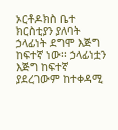ኦርቶዶክስ ቤተ ክርስቲያን ያለባት ኃላፊነት ደግሞ እጅግ ከፍተኛ ነው፡፡ ኃላፊነቷን እጅግ ከፍተኛ ያደረገውም ከተቀዳሚ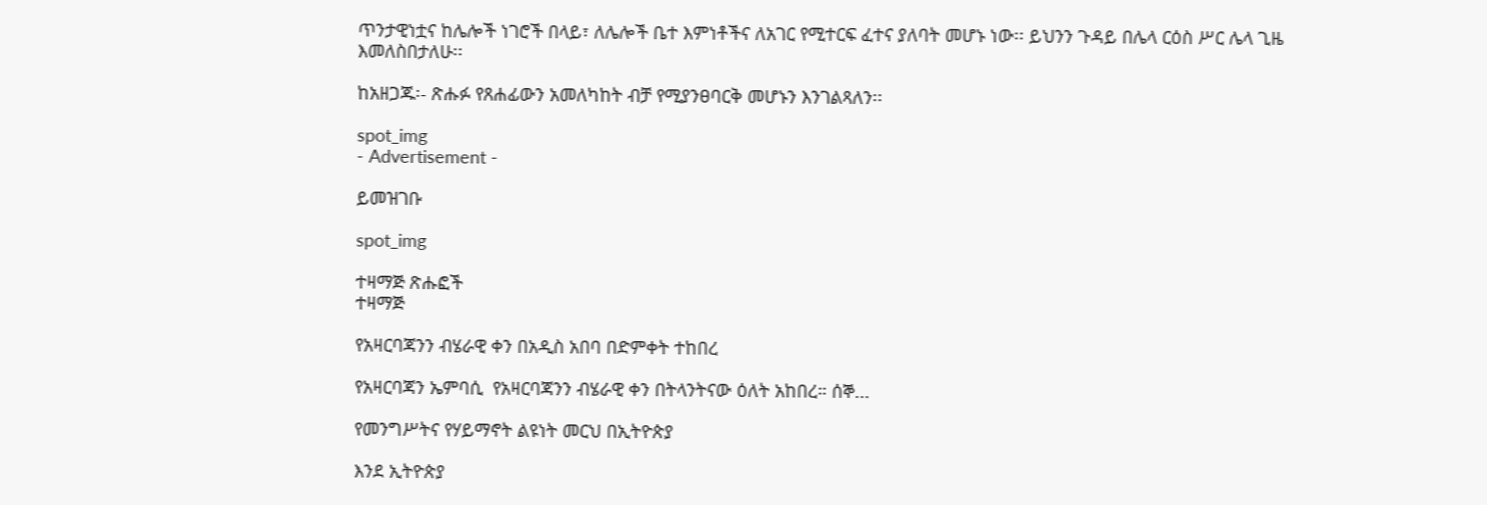ጥንታዊነቷና ከሌሎች ነገሮች በላይ፣ ለሌሎች ቤተ እምነቶችና ለአገር የሚተርፍ ፈተና ያለባት መሆኑ ነው፡፡ ይህንን ጉዳይ በሌላ ርዕስ ሥር ሌላ ጊዜ እመለስበታለሁ፡፡

ከአዘጋጁ፡- ጽሑፉ የጸሐፊውን አመለካከት ብቻ የሚያንፀባርቅ መሆኑን እንገልጻለን፡፡

spot_img
- Advertisement -

ይመዝገቡ

spot_img

ተዛማጅ ጽሑፎች
ተዛማጅ

የአዛርባጃንን ብሄራዊ ቀን በአዲስ አበባ በድምቀት ተከበረ

የአዛርባጃን ኤምባሲ  የአዛርባጃንን ብሄራዊ ቀን በትላንትናው ዕለት አከበረ። ሰኞ...

የመንግሥትና የሃይማኖት ልዩነት መርህ በኢትዮጵያ

እንደ ኢትዮጵያ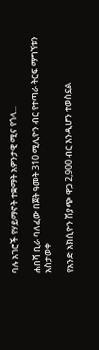ባሉ አገሮች የሃይማኖት ተቋማት አዎንታዊ ሚና የጎላ...

ሐበሻ ቢራ ባለፈው በጀት ዓመት 310 ሚሊዮን ብር የተጣራ ትርፍ ማግኘቱን አስታወቀ

የአንድ አክሲዮን ሽያጭ ዋጋ 2,900 ብር እንዲሆን ተወስኗል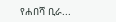የሐበሻ ቢራ...